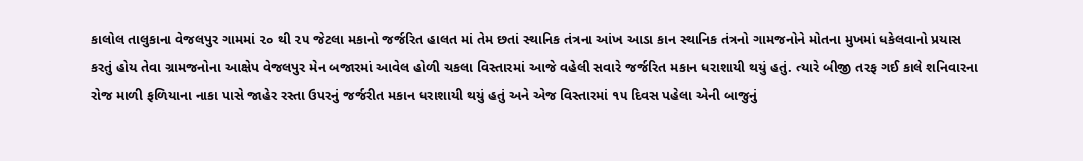કાલોલ તાલુકાના વેજલપુર ગામમાં ૨૦ થી ૨૫ જેટલા મકાનો જર્જરિત હાલત માં તેમ છતાં સ્થાનિક તંત્રના આંખ આડા કાન સ્થાનિક તંત્રનો ગામજનોને મોતના મુખમાં ધકેલવાનો પ્રયાસ કરતું હોય તેવા ગ્રામજનોના આક્ષેપ વેજલપુર મેન બજારમાં આવેલ હોળી ચકલા વિસ્તારમાં આજે વહેલી સવારે જર્જરિત મકાન ધરાશાયી થયું હતું. ત્યારે બીજી તરફ ગઈ કાલે શનિવારના રોજ માળી ફળિયાના નાકા પાસે જાહેર રસ્તા ઉપરનું જર્જરીત મકાન ધરાશાયી થયું હતું અને એજ વિસ્તારમાં ૧૫ દિવસ પહેલા એની બાજુનું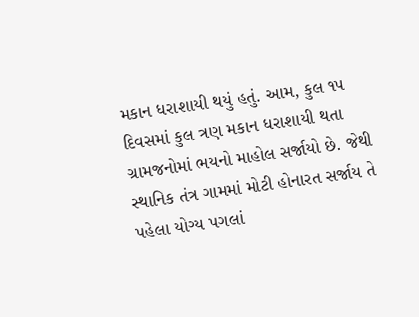મકાન ધરાશાયી થયું હતું. આમ, કુલ ૧૫ દિવસમાં કુલ ત્રણ મકાન ધરાશાયી થતા ગ્રામજનોમાં ભયનો માહોલ સર્જાયો છે. જેથી સ્થાનિક તંત્ર ગામમાં મોટી હોનારત સર્જાય તે પહેલા યોગ્ય પગલાં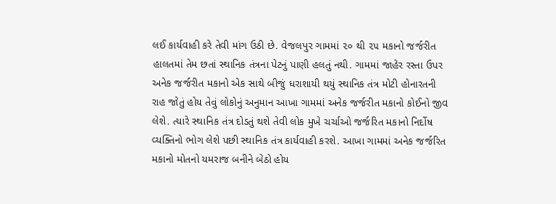લઈ કાર્યવાહી કરે તેવી માંગ ઉઠી છે. વેજલપુર ગામમાં ૨૦ થી ૨૫ મકાનો જર્જરીત હાલતમાં તેમ છતાં સ્થાનિક તંત્રના પેટનું પાણી હલતું નથી. ગામમાં જાહેર રસ્તા ઉપર અનેક જર્જરીત મકાનો એક સાથે બીજું ધરાશાયી થયું સ્થાનિક તંત્ર મોટી હોનારતની રાહ જોતું હોય તેવું લોકોનું અનુમાન આખા ગામમાં અનેક જર્જરીત મકાનો કોઈનો જીવ લેશે. ત્યારે સ્થાનિક તંત્ર દોડતું થશે તેવી લોક મુખે ચર્ચાઓ જર્જરિત મકાનો નિર્દોષ વ્યક્તિનો ભોગ લેશે પછી સ્થાનિક તંત્ર કાર્યવાહી કરશે. આખા ગામમાં અનેક જર્જરિત મકાનો મોતનો યમરાજ બનીને બેઠો હોય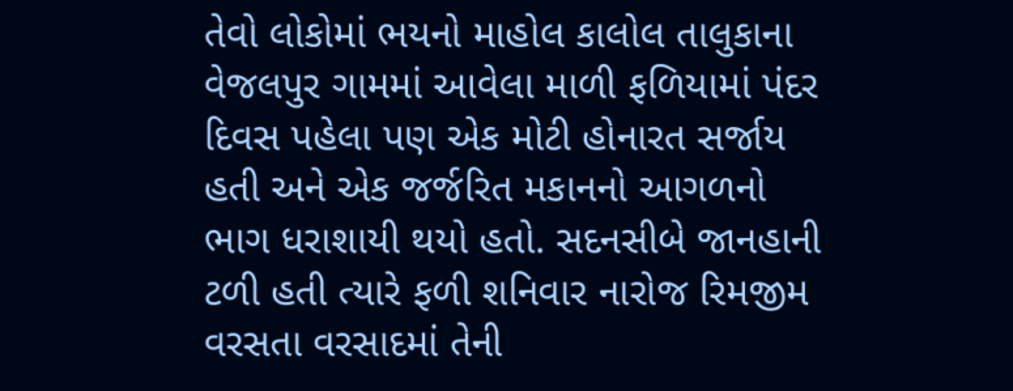તેવો લોકોમાં ભયનો માહોલ કાલોલ તાલુકાના વેજલપુર ગામમાં આવેલા માળી ફળિયામાં પંદર દિવસ પહેલા પણ એક મોટી હોનારત સર્જાય હતી અને એક જર્જરિત મકાનનો આગળનો ભાગ ધરાશાયી થયો હતો. સદનસીબે જાનહાની ટળી હતી ત્યારે ફળી શનિવાર નારોજ રિમજીમ વરસતા વરસાદમાં તેની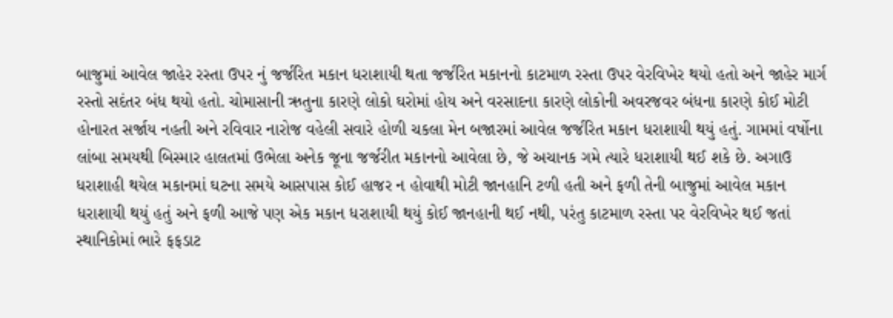બાજુમાં આવેલ જાહેર રસ્તા ઉપર નું જર્જરિત મકાન ધરાશાયી થતા જર્જરિત મકાનનો કાટમાળ રસ્તા ઉપર વેરવિખેર થયો હતો અને જાહેર માર્ગ રસ્તો સદંતર બંધ થયો હતો. ચોમાસાની ઋતુના કારણે લોકો ઘરોમાં હોય અને વરસાદના કારણે લોકોની અવરજવર બંધના કારણે કોઈ મોટી હોનારત સર્જાય નહતી અને રવિવાર નારોજ વહેલી સવારે હોળી ચકલા મેન બજારમાં આવેલ જર્જરિત મકાન ધરાશાયી થયું હતું. ગામમાં વર્ષોના લાંબા સમયથી બિસ્માર હાલતમાં ઉભેલા અનેક જૂના જર્જરીત મકાનનો આવેલા છે, જે અચાનક ગમે ત્યારે ધરાશાયી થઈ શકે છે. અગાઉ ધરાશાહી થયેલ મકાનમાં ઘટના સમયે આસપાસ કોઈ હાજર ન હોવાથી મોટી જાનહાનિ ટળી હતી અને ફળી તેની બાજુમાં આવેલ મકાન ધરાશાયી થયું હતું અને ફળી આજે પણ એક મકાન ધરાશાયી થયું કોઈ જાનહાની થઈ નથી, પરંતુ કાટમાળ રસ્તા પર વેરવિખેર થઈ જતાં સ્થાનિકોમાં ભારે ફફડાટ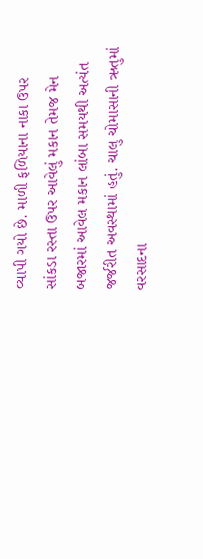વ્યાપી ગયો છે. માળી ફળિયાના નાકા ઉપર સાંકડા રસ્તા ઉપર આવેલું મકાન તેમજ મેન બજારમાં આવેલ મકાન લાંબા સમયથી અત્યંત જર્જરીત અવસ્થામાં હતું. ચાલુ ચોમાસાની ઋતુમાં વરસાદના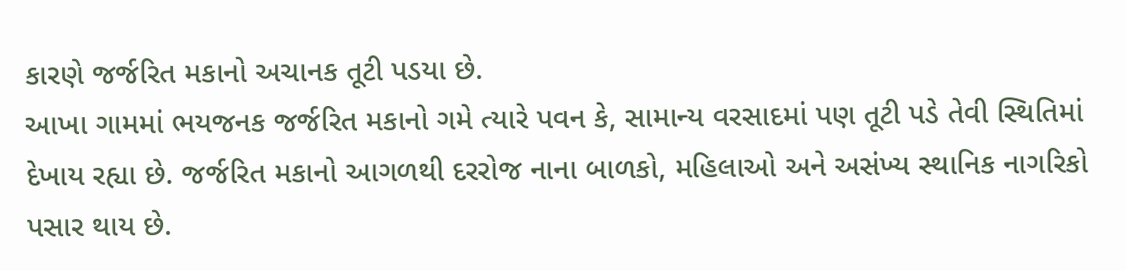કારણે જર્જરિત મકાનો અચાનક તૂટી પડયા છે.
આખા ગામમાં ભયજનક જર્જરિત મકાનો ગમે ત્યારે પવન કે, સામાન્ય વરસાદમાં પણ તૂટી પડે તેવી સ્થિતિમાં દેખાય રહ્યા છે. જર્જરિત મકાનો આગળથી દરરોજ નાના બાળકો, મહિલાઓ અને અસંખ્ય સ્થાનિક નાગરિકો પસાર થાય છે.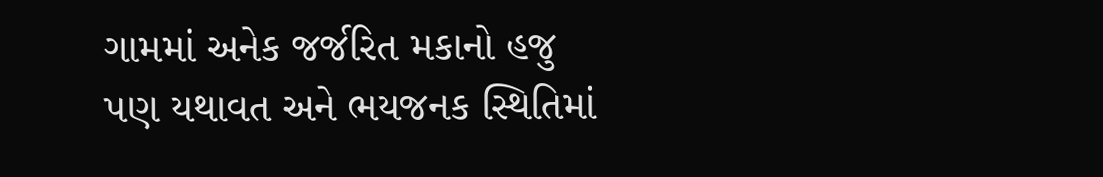ગામમાં અનેક જર્જરિત મકાનો હજુ પણ યથાવત અને ભયજનક સ્થિતિમાં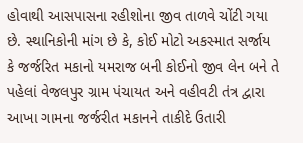હોવાથી આસપાસના રહીશોના જીવ તાળવે ચોંટી ગયા છે. સ્થાનિકોની માંગ છે કે, કોઈ મોટો અકસ્માત સર્જાય કે જર્જરિત મકાનો યમરાજ બની કોઈનો જીવ લેન બને તે પહેલાં વેજલપુર ગ્રામ પંચાયત અને વહીવટી તંત્ર દ્વારા આખા ગામના જર્જરીત મકાનને તાકીદે ઉતારી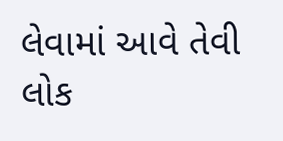લેવામાં આવે તેવી લોક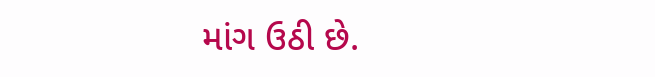માંગ ઉઠી છે.